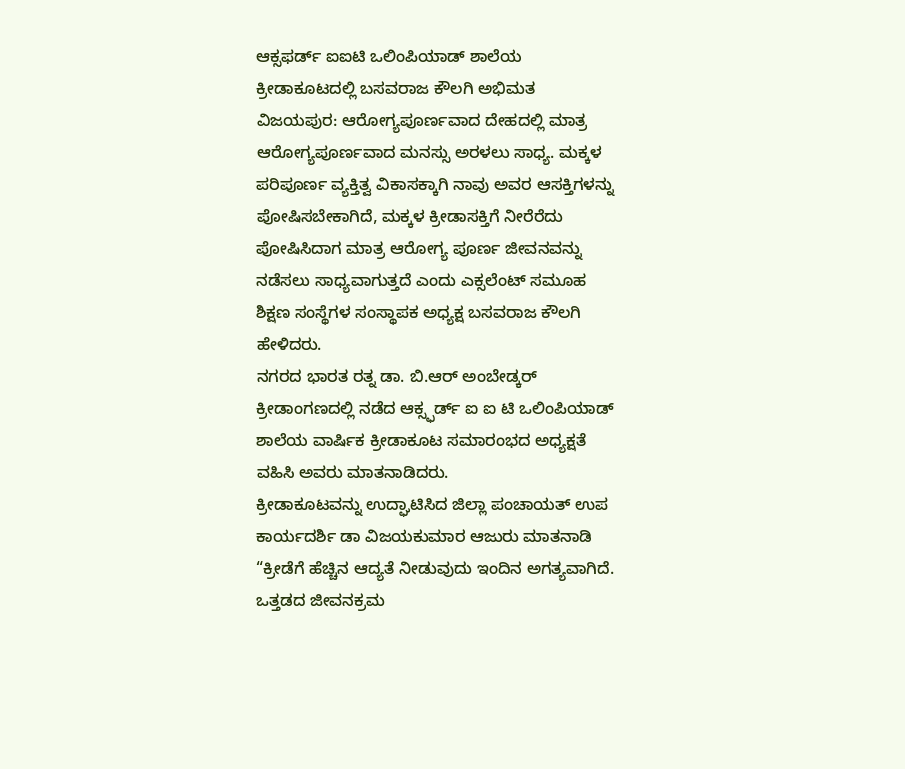ಆಕ್ಸಫರ್ಡ್ ಐಐಟಿ ಒಲಿಂಪಿಯಾಡ್ ಶಾಲೆಯ ಕ್ರೀಡಾಕೂಟದಲ್ಲಿ ಬಸವರಾಜ ಕೌಲಗಿ ಅಭಿಮತ
ವಿಜಯಪುರ: ಆರೋಗ್ಯಪೂರ್ಣವಾದ ದೇಹದಲ್ಲಿ ಮಾತ್ರ ಆರೋಗ್ಯಪೂರ್ಣವಾದ ಮನಸ್ಸು ಅರಳಲು ಸಾಧ್ಯ. ಮಕ್ಕಳ ಪರಿಪೂರ್ಣ ವ್ಯಕ್ತಿತ್ವ ವಿಕಾಸಕ್ಕಾಗಿ ನಾವು ಅವರ ಆಸಕ್ತಿಗಳನ್ನು ಪೋಷಿಸಬೇಕಾಗಿದೆ, ಮಕ್ಕಳ ಕ್ರೀಡಾಸಕ್ತಿಗೆ ನೀರೆರೆದು ಪೋಷಿಸಿದಾಗ ಮಾತ್ರ ಆರೋಗ್ಯ ಪೂರ್ಣ ಜೀವನವನ್ನು ನಡೆಸಲು ಸಾಧ್ಯವಾಗುತ್ತದೆ ಎಂದು ಎಕ್ಸಲೆಂಟ್ ಸಮೂಹ ಶಿಕ್ಷಣ ಸಂಸ್ಥೆಗಳ ಸಂಸ್ಥಾಪಕ ಅಧ್ಯಕ್ಷ ಬಸವರಾಜ ಕೌಲಗಿ ಹೇಳಿದರು.
ನಗರದ ಭಾರತ ರತ್ನ ಡಾ. ಬಿ.ಆರ್ ಅಂಬೇಡ್ಕರ್ ಕ್ರೀಡಾಂಗಣದಲ್ಲಿ ನಡೆದ ಆಕ್ಸ್ಫರ್ಡ್ ಐ ಐ ಟಿ ಒಲಿಂಪಿಯಾಡ್ ಶಾಲೆಯ ವಾರ್ಷಿಕ ಕ್ರೀಡಾಕೂಟ ಸಮಾರಂಭದ ಅಧ್ಯಕ್ಷತೆ ವಹಿಸಿ ಅವರು ಮಾತನಾಡಿದರು.
ಕ್ರೀಡಾಕೂಟವನ್ನು ಉದ್ಘಾಟಿಸಿದ ಜಿಲ್ಲಾ ಪಂಚಾಯತ್ ಉಪ ಕಾರ್ಯದರ್ಶಿ ಡಾ ವಿಜಯಕುಮಾರ ಆಜುರು ಮಾತನಾಡಿ “ಕ್ರೀಡೆಗೆ ಹೆಚ್ಚಿನ ಆದ್ಯತೆ ನೀಡುವುದು ಇಂದಿನ ಅಗತ್ಯವಾಗಿದೆ. ಒತ್ತಡದ ಜೀವನಕ್ರಮ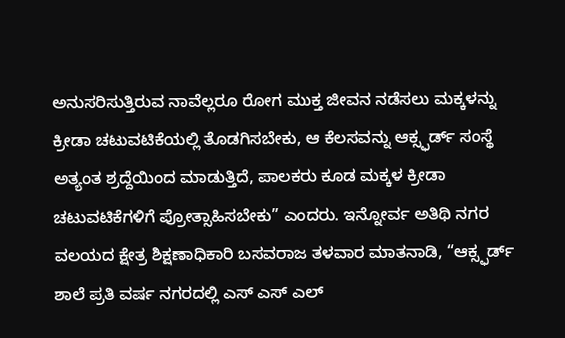ಅನುಸರಿಸುತ್ತಿರುವ ನಾವೆಲ್ಲರೂ ರೋಗ ಮುಕ್ತ ಜೀವನ ನಡೆಸಲು ಮಕ್ಕಳನ್ನು ಕ್ರೀಡಾ ಚಟುವಟಿಕೆಯಲ್ಲಿ ತೊಡಗಿಸಬೇಕು, ಆ ಕೆಲಸವನ್ನು ಆಕ್ಸ್ಫರ್ಡ್ ಸಂಸ್ಥೆ ಅತ್ಯಂತ ಶ್ರದ್ದೆಯಿಂದ ಮಾಡುತ್ತಿದೆ, ಪಾಲಕರು ಕೂಡ ಮಕ್ಕಳ ಕ್ರೀಡಾ ಚಟುವಟಿಕೆಗಳಿಗೆ ಪ್ರೋತ್ಸಾಹಿಸಬೇಕು” ಎಂದರು. ಇನ್ನೋರ್ವ ಅತಿಥಿ ನಗರ ವಲಯದ ಕ್ಷೇತ್ರ ಶಿಕ್ಷಣಾಧಿಕಾರಿ ಬಸವರಾಜ ತಳವಾರ ಮಾತನಾಡಿ, “ಆಕ್ಸ್ಫರ್ಡ್ ಶಾಲೆ ಪ್ರತಿ ವರ್ಷ ನಗರದಲ್ಲಿ ಎಸ್ ಎಸ್ ಎಲ್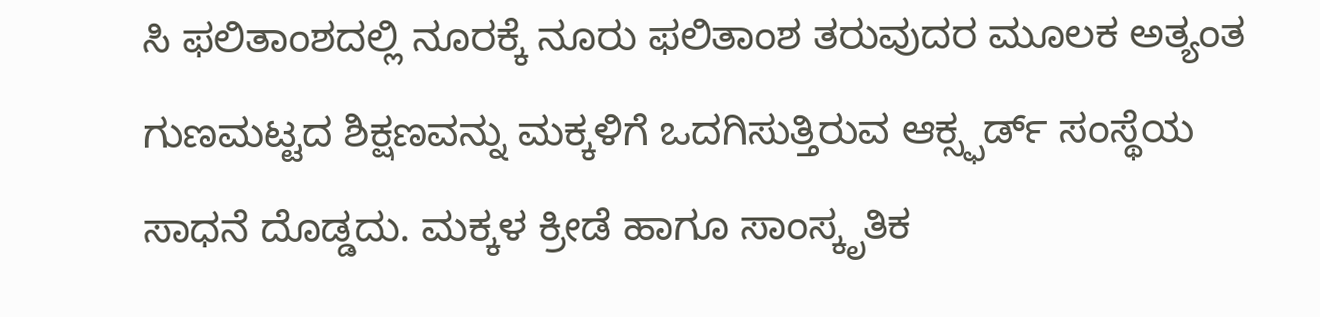ಸಿ ಫಲಿತಾಂಶದಲ್ಲಿ ನೂರಕ್ಕೆ ನೂರು ಫಲಿತಾಂಶ ತರುವುದರ ಮೂಲಕ ಅತ್ಯಂತ ಗುಣಮಟ್ಟದ ಶಿಕ್ಷಣವನ್ನು ಮಕ್ಕಳಿಗೆ ಒದಗಿಸುತ್ತಿರುವ ಆಕ್ಸ್ಫರ್ಡ್ ಸಂಸ್ಥೆಯ ಸಾಧನೆ ದೊಡ್ಡದು. ಮಕ್ಕಳ ಕ್ರೀಡೆ ಹಾಗೂ ಸಾಂಸ್ಕೃತಿಕ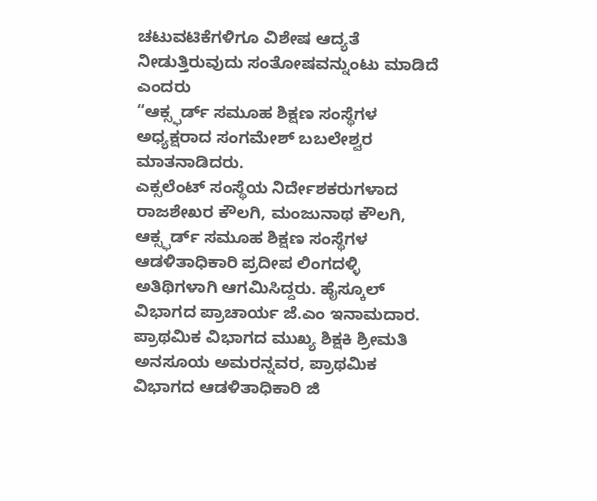ಚಟುವಟಿಕೆಗಳಿಗೂ ವಿಶೇಷ ಆದ್ಯತೆ ನೀಡುತ್ತಿರುವುದು ಸಂತೋಷವನ್ನುಂಟು ಮಾಡಿದೆ ಎಂದರು
“ಆಕ್ಸ್ಫರ್ಡ್ ಸಮೂಹ ಶಿಕ್ಷಣ ಸಂಸ್ಥೆಗಳ ಅಧ್ಯಕ್ಷರಾದ ಸಂಗಮೇಶ್ ಬಬಲೇಶ್ವರ ಮಾತನಾಡಿದರು.
ಎಕ್ಸಲೆಂಟ್ ಸಂಸ್ಥೆಯ ನಿರ್ದೇಶಕರುಗಳಾದ ರಾಜಶೇಖರ ಕೌಲಗಿ, ಮಂಜುನಾಥ ಕೌಲಗಿ, ಆಕ್ಸ್ಫರ್ಡ್ ಸಮೂಹ ಶಿಕ್ಷಣ ಸಂಸ್ಥೆಗಳ ಆಡಳಿತಾಧಿಕಾರಿ ಪ್ರದೀಪ ಲಿಂಗದಳ್ಳಿ ಅತಿಥಿಗಳಾಗಿ ಆಗಮಿಸಿದ್ದರು. ಹೈಸ್ಕೂಲ್ ವಿಭಾಗದ ಪ್ರಾಚಾರ್ಯ ಜೆ.ಎಂ ಇನಾಮದಾರ. ಪ್ರಾಥಮಿಕ ವಿಭಾಗದ ಮುಖ್ಯ ಶಿಕ್ಷಕಿ ಶ್ರೀಮತಿ ಅನಸೂಯ ಅಮರನ್ನವರ, ಪ್ರಾಥಮಿಕ ವಿಭಾಗದ ಆಡಳಿತಾಧಿಕಾರಿ ಜಿ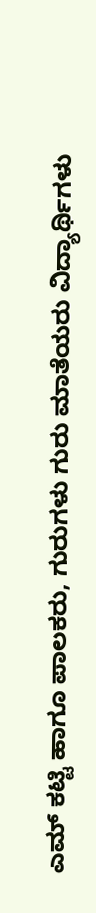ಎಮ್ ಕಟ್ಟಿ ಹಾಗೂ ಪಾಲಕರು, ಗುರುಗಳು ಗುರು ಮಾತೆಯರು ವಿದ್ಯಾರ್ಥಿಗಳು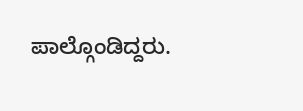ಪಾಲ್ಗೊಂಡಿದ್ದರು.